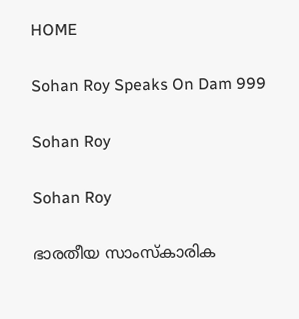HOME

Sohan Roy Speaks On Dam 999

Sohan Roy

Sohan Roy

ഭാരതീയ സാംസ്‌കാരിക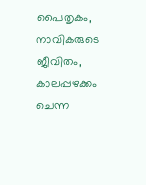പൈതൃകം, നാവികരുടെ ജീവിതം, കാലപ്പഴക്കം ചെന്ന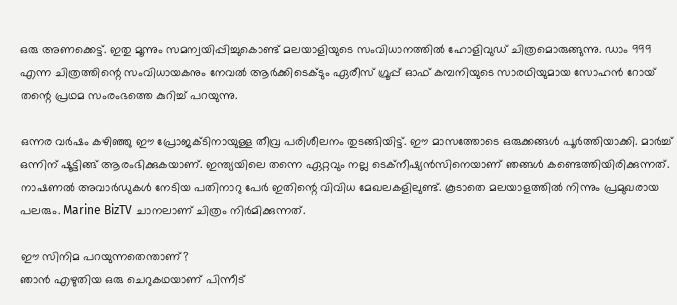ഒരു അണക്കെട്ട്. ഇതു മൂന്നും സമന്വയിപ്പിച്ചുകൊണ്ട് മലയാളിയുടെ സംവിധാനത്തില്‍ ഹോളിവുഡ് ചിത്രമൊരുങ്ങുന്നു. ഡാം 999 എന്ന ചിത്രത്തിന്റെ സംവിധായകനും നേവല്‍ ആര്‍ക്കിടെക്ടും ഏരീസ് ഗ്രൂപ്പ് ഓഫ് കമ്പനിയുടെ സാരഥിയുമായ സോഹന്‍ റോയ് തന്റെ പ്രഥമ സംരംഭത്തെ കുറിച്ച് പറയുന്നു.

ഒന്നര വര്‍ഷം കഴിഞ്ഞു ഈ പ്രോജക്ടിനായുള്ള തീവ്ര പരിശീലനം തുടങ്ങിയിട്ട്. ഈ മാസത്തോടെ ഒരുക്കങ്ങള്‍ പൂര്‍ത്തിയാക്കി. മാര്‍ച്ച് ഒന്നിന് ഷൂട്ടിങ്ങ് ആരംഭിക്കുകയാണ്. ഇന്ത്യയിലെ തന്നെ ഏറ്റവും നല്ല ടെക്‌നീഷ്യന്‍സിനെയാണ് ഞങ്ങള്‍ കണ്ടെത്തിയിരിക്കുന്നത്. നാഷണല്‍ അവാര്‍ഡുകള്‍ നേടിയ പതിനാറു പേര്‍ ഇതിന്റെ വിവിധ മേഖലകളിലുണ്ട്. കൂടാതെ മലയാളത്തില്‍ നിന്നും പ്രമുഖരായ പലരും. Marine BizTV ചാനലാണ് ചിത്രം നിര്‍മിക്കുന്നത്.

ഈ സിനിമ പറയുന്നതെന്താണ്?
ഞാന്‍ എഴുതിയ ഒരു ചെറുകഥയാണ് പിന്നീട്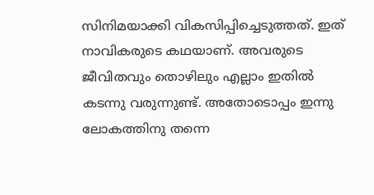സിനിമയാക്കി വികസിപ്പിച്ചെടുത്തത്. ഇത് നാവികരുടെ കഥയാണ്. അവരുടെ ജീവിതവും തൊഴിലും എല്ലാം ഇതില്‍ കടന്നു വരുന്നുണ്ട്. അതോടൊപ്പം ഇന്നു ലോകത്തിനു തന്നെ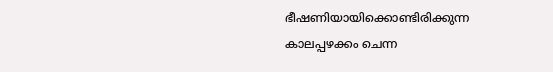ഭീഷണിയായിക്കൊണ്ടിരിക്കുന്ന കാലപ്പഴക്കം ചെന്ന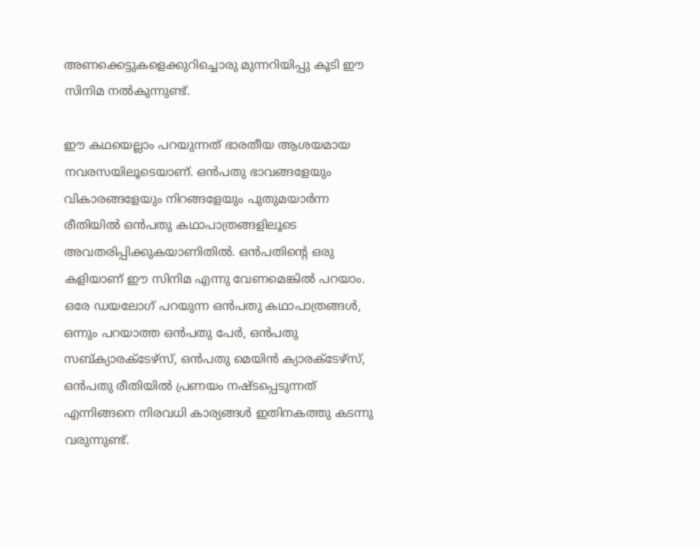അണക്കെട്ടുകളെക്കുറിച്ചൊരു മുന്നറിയിപ്പു കൂടി ഈ സിനിമ നല്‍കുന്നുണ്ട്.

ഈ കഥയെല്ലാം പറയുന്നത് ഭാരതീയ ആശയമായ നവരസയിലൂടെയാണ്. ഒന്‍പതു ഭാവങ്ങളേയും വികാരങ്ങളേയും നിറങ്ങളേയും പുതുമയാര്‍ന്ന രീതിയില്‍ ഒന്‍പതു കഥാപാത്രങ്ങളിലൂടെ അവതരിപ്പിക്കുകയാണിതില്‍. ഒന്‍പതിന്റെ ഒരു കളിയാണ് ഈ സിനിമ എന്നു വേണമെങ്കില്‍ പറയാം. ഒരേ ഡയലോഗ് പറയുന്ന ഒന്‍പതു കഥാപാത്രങ്ങള്‍, ഒന്നും പറയാത്ത ഒന്‍പതു പേര്‍, ഒന്‍പതു സബ്ക്യാരക്‌ടേഴ്‌സ്, ഒന്‍പതു മെയിന്‍ ക്യാരക്‌ടേഴ്‌സ്, ഒന്‍പതു രീതിയില്‍ പ്രണയം നഷ്ടപ്പെടുന്നത് എന്നിങ്ങനെ നിരവധി കാര്യങ്ങള്‍ ഇതിനകത്തു കടന്നു വരുന്നുണ്ട്.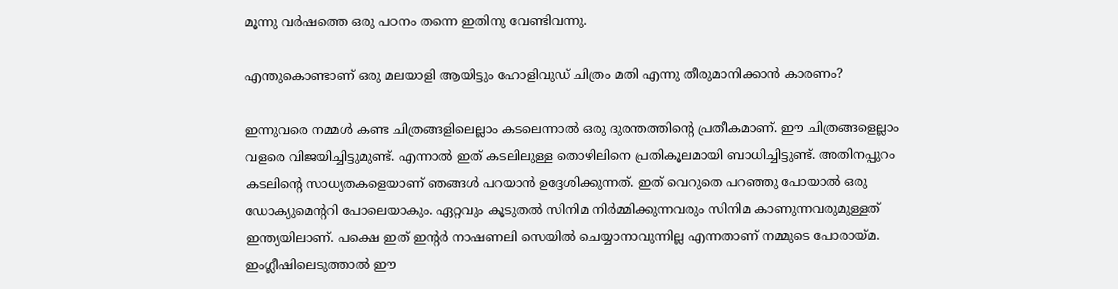മൂന്നു വര്‍ഷത്തെ ഒരു പഠനം തന്നെ ഇതിനു വേണ്ടിവന്നു.

എന്തുകൊണ്ടാണ് ഒരു മലയാളി ആയിട്ടും ഹോളിവുഡ് ചിത്രം മതി എന്നു തീരുമാനിക്കാന്‍ കാരണം?

ഇന്നുവരെ നമ്മള്‍ കണ്ട ചിത്രങ്ങളിലെല്ലാം കടലെന്നാല്‍ ഒരു ദുരന്തത്തിന്റെ പ്രതീകമാണ്. ഈ ചിത്രങ്ങളെല്ലാം വളരെ വിജയിച്ചിട്ടുമുണ്ട്. എന്നാല്‍ ഇത് കടലിലുള്ള തൊഴിലിനെ പ്രതികൂലമായി ബാധിച്ചിട്ടുണ്ട്. അതിനപ്പുറം കടലിന്റെ സാധ്യതകളെയാണ് ഞങ്ങള്‍ പറയാന്‍ ഉദ്ദേശിക്കുന്നത്. ഇത് വെറുതെ പറഞ്ഞു പോയാല്‍ ഒരു ഡോക്യുമെന്ററി പോലെയാകും. ഏറ്റവും കൂടുതല്‍ സിനിമ നിര്‍മ്മിക്കുന്നവരും സിനിമ കാണുന്നവരുമുള്ളത് ഇന്ത്യയിലാണ്. പക്ഷെ ഇത് ഇന്റര്‍ നാഷണലി സെയില്‍ ചെയ്യാനാവുന്നില്ല എന്നതാണ് നമ്മുടെ പോരായ്മ. ഇംഗ്ലീഷിലെടുത്താല്‍ ഈ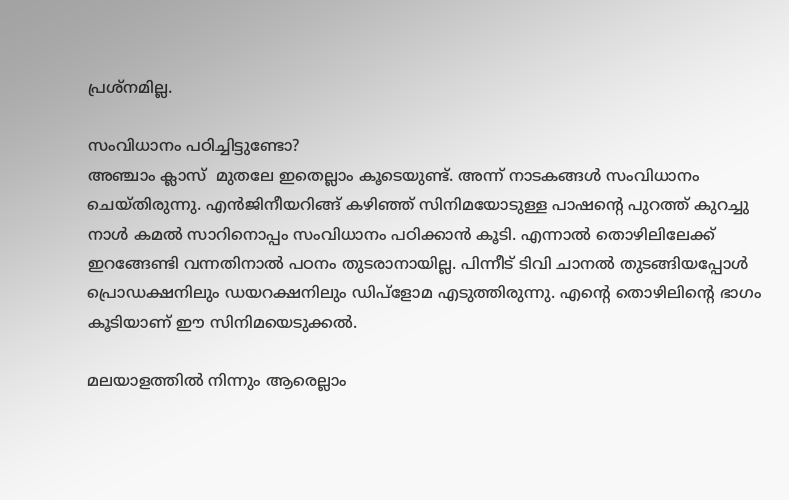പ്രശ്നമില്ല.

സംവിധാനം പഠിച്ചിട്ടുണ്ടോ?
അഞ്ചാം ക്ലാസ്  മുതലേ ഇതെല്ലാം കൂടെയുണ്ട്. അന്ന് നാടകങ്ങള്‍ സംവിധാനം ചെയ്തിരുന്നു. എന്‍ജിനീയറിങ്ങ് കഴിഞ്ഞ് സിനിമയോടുള്ള പാഷന്റെ പുറത്ത് കുറച്ചു നാള്‍ കമല്‍ സാറിനൊപ്പം സംവിധാനം പഠിക്കാന്‍ കൂടി. എന്നാല്‍ തൊഴിലിലേക്ക് ഇറങ്ങേണ്ടി വന്നതിനാല്‍ പഠനം തുടരാനായില്ല. പിന്നീട് ടിവി ചാനല്‍ തുടങ്ങിയപ്പോള്‍ പ്രൊഡക്ഷനിലും ഡയറക്ഷനിലും ഡിപ്‌ളോമ എടുത്തിരുന്നു. എന്റെ തൊഴിലിന്റെ ഭാഗം കൂടിയാണ് ഈ സിനിമയെടുക്കല്‍.

മലയാളത്തില്‍ നിന്നും ആരെല്ലാം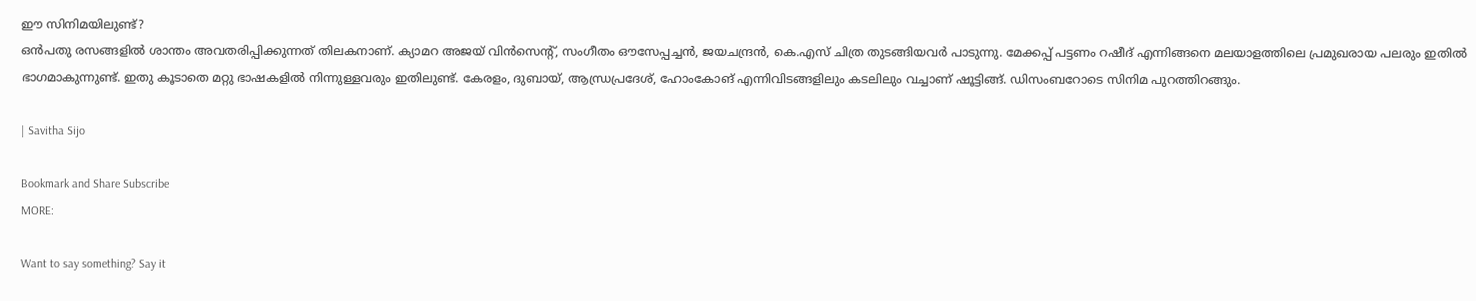ഈ സിനിമയിലുണ്ട്?
ഒന്‍പതു രസങ്ങളില്‍ ശാന്തം അവതരിപ്പിക്കുന്നത് തിലകനാണ്. ക്യാമറ അജയ് വിന്‍സെന്റ്, സംഗീതം ഔസേപ്പച്ചന്‍, ജയചന്ദ്രന്‍, കെ.എസ് ചിത്ര തുടങ്ങിയവര്‍ പാടുന്നു. മേക്കപ്പ് പട്ടണം റഷീദ് എന്നിങ്ങനെ മലയാളത്തിലെ പ്രമുഖരായ പലരും ഇതില്‍ ഭാഗമാകുന്നുണ്ട്. ഇതു കൂടാതെ മറ്റു ഭാഷകളില്‍ നിന്നുള്ളവരും ഇതിലുണ്ട്. കേരളം, ദുബായ്, ആന്ധ്രപ്രദേശ്, ഹോംകോങ് എന്നിവിടങ്ങളിലും കടലിലും വച്ചാണ് ഷൂട്ടിങ്ങ്. ഡിസംബറോടെ സിനിമ പുറത്തിറങ്ങും.

| Savitha Sijo

Bookmark and Share Subscribe
MORE:

Want to say something? Say it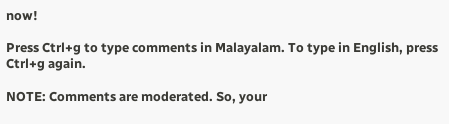now!

Press Ctrl+g to type comments in Malayalam. To type in English, press Ctrl+g again.

NOTE: Comments are moderated. So, your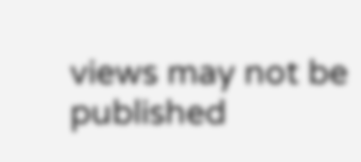views may not be published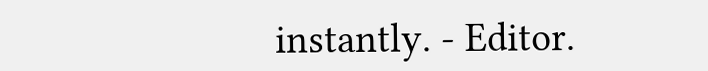instantly. - Editor.